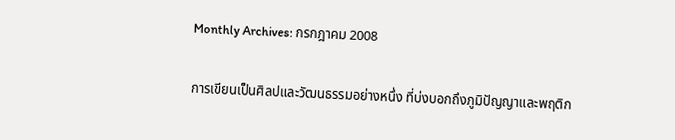Monthly Archives: กรกฎาคม 2008

การเขียนเป็นศิลปและวัฒนธรรมอย่างหนึ่ง ที่บ่งบอกถึงภูมิปัญญาและพฤติก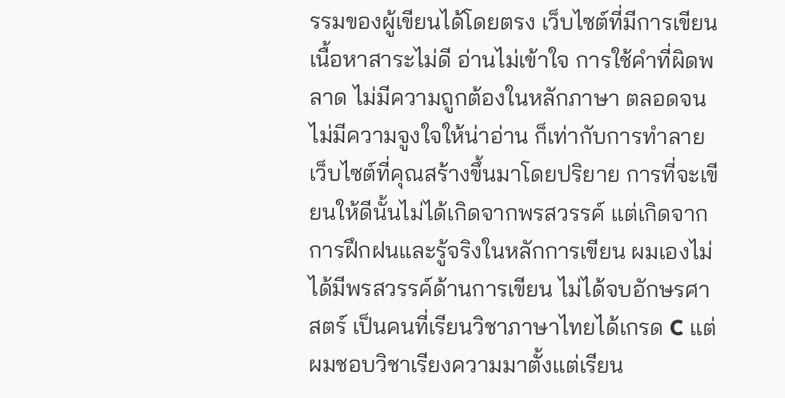รรมของผู้เขียนได้โดยตรง เว็บไซต์ที่มีการเขียนเนื้อหาสาระไม่ดี อ่านไม่เข้าใจ การใช้คำที่ผิดพลาด ไม่มีความถูกต้องในหลักภาษา ตลอดจนไม่มีความจูงใจให้น่าอ่าน ก็เท่ากับการทำลายเว็บไซต์ที่คุณสร้างขึ้นมาโดยปริยาย การที่จะเขียนให้ดีนั้นไม่ได้เกิดจากพรสวรรค์ แต่เกิดจากการฝึกฝนและรู้จริงในหลักการเขียน ผมเองไม่ได้มีพรสวรรค์ด้านการเขียน ไม่ได้จบอักษรศาสตร์ เป็นคนที่เรียนวิชาภาษาไทยได้เกรด C แต่ผมชอบวิชาเรียงความมาตั้งแต่เรียน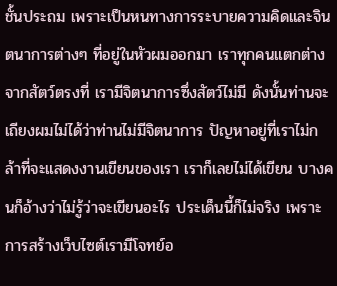ชั้นประถม เพราะเป็นหนทางการระบายความคิดและจินตนาการต่างๆ ที่อยู่ในหัวผมออกมา เราทุกคนแตกต่างจากสัตว์ตรงที่ เรามีจิตนาการซึ่งสัตว์ไม่มี ดังนั้นท่านจะเถียงผมไม่ได้ว่าท่านไม่มีจิตนาการ ปัญหาอยู่ที่เราไม่กล้าที่จะแสดงงานเขียนของเรา เราก็เลยไม่ได้เขียน บางคนก็อ้างว่าไม่รู้ว่าจะเขียนอะไร ประเด็นนี้ก็ไม่จริง เพราะการสร้างเว็บไซต์เรามีโจทย์อ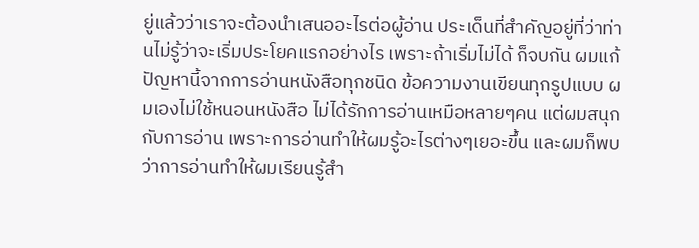ยู่แล้วว่าเราจะต้องนำเสนออะไรต่อผู้อ่าน ประเด็นที่สำคัญอยู่ที่ว่าท่านไม่รู้ว่าจะเริ่มประโยคแรกอย่างไร เพราะถ้าเริ่มไม่ได้ ก็จบกัน ผมแก้ปัญหานี้จากการอ่านหนังสือทุกชนิด ข้อความงานเขียนทุกรูปแบบ ผมเองไม่ใช้หนอนหนังสือ ไม่ได้รักการอ่านเหมือหลายๆคน แต่ผมสนุกกับการอ่าน เพราะการอ่านทำให้ผมรู้อะไรต่างๆเยอะขึ้น และผมก็พบว่าการอ่านทำให้ผมเรียนรู้สำ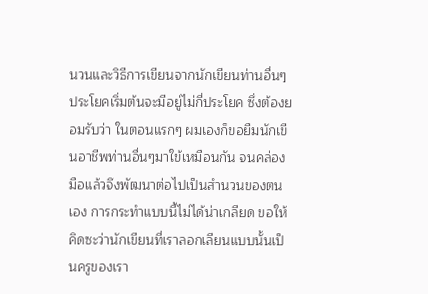นวนและวิธีการเขียนจากนักเขียนท่านอื่นๆ ประโยคเริ่มต้นจะมีอยู่ไม่กี่ประโยค ซึ่งต้องยอมรับว่า ในตอนแรกๆ ผมเองก็ขอยืมนักเขีนอาชีพท่านอื่นๆมาใข้เหมือนกัน จนคล่องมือแล้วจึงพัฒนาต่อไปเป็นสำนวนของตนเอง การกระทำแบบนี้ไม่ได้น่าเกลียด ขอให้คิดซะว่านักเขียนที่เราลอกเลียนแบบนั้นเป็นครูของเรา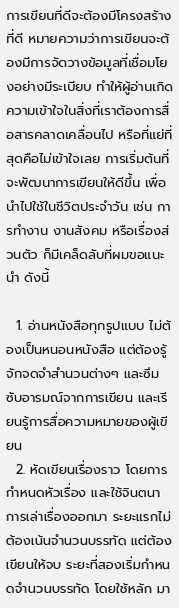การเขียนที่ดีจะต้องมีโครงสร้างที่ดี หมายความว่าการเขียนจะต้องมีการจัดวางข้อมูลที่เชื่อมโยงอย่างมีระเบียบ ทำให้ผู้อ่านเกิดความเข้าใจในสิ่งที่เราต้องการสื่อสารคลาดเคลื่อนไป หรือที่แย่ที่สุดคือไม่เข้าใจเลย การเริ่มต้นที่จะพัฒนาการเขียนให้ดีขึ้น เพื่อนำไปใช้ในชีวิตประจำวัน เช่น การทำงาน งานสังคม หรือเรื่องส่วนตัว ก็มีเคล็ดลับที่ผมขอแนะนำ ดังนี้

  1. อ่านหนังสือทุกรูปแบบ ไม่ต้องเป็นหนอนหนังสือ แต่ต้องรู้จักจดจำสำนวนต่างๆ และซึมซับอารมณ์จากการเขียน และเรียนรู้การสื่อความหมายของผู้เขียน
  2. หัดเขียนเรื่องราว โดยการกำหนดหัวเรื่อง และใช้จินตนาการเล่าเรื่องออกมา ระยะแรกไม่ต้องเน้นจำนวนบรรทัด แต่ต้องเขียนให้จบ ระยะที่สองเริ่มกำหนดจำนวนบรรทัด โดยใช้หลัก มา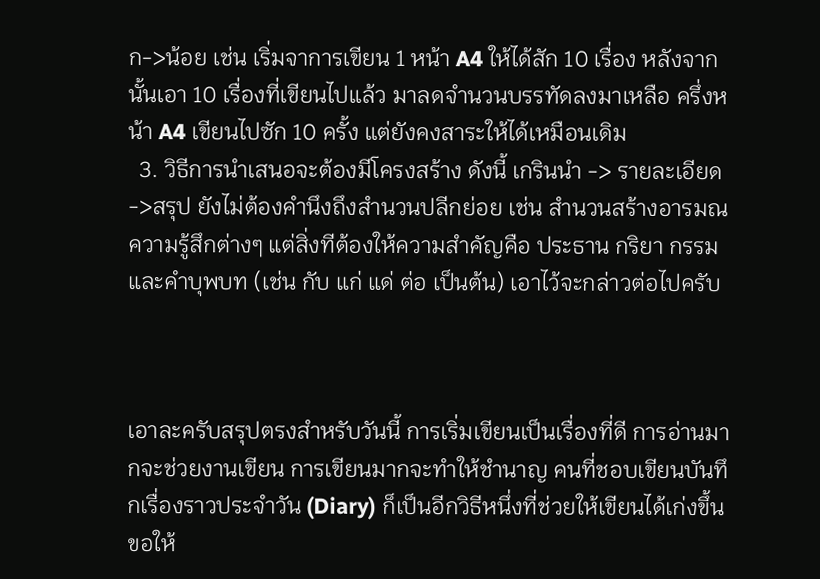ก->น้อย เช่น เริ่มจาการเขียน 1 หน้า A4 ให้ได้สัก 10 เรื่อง หลังจากนั้นเอา 10 เรื่องที่เขียนไปแล้ว มาลดจำนวนบรรทัดลงมาเหลือ ครึ่งหน้า A4 เขียนไปซัก 10 ครั้ง แต่ยังคงสาระให้ได้เหมือนเดิม
  3. วิธีการนำเสนอจะต้องมีโครงสร้าง ดังนี้ เกรินนำ -> รายละเอียด ->สรุป ยังไม่ต้องคำนึงถึงสำนวนปลีกย่อย เช่น สำนวนสร้างอารมณความรู้สึกต่างๆ แต่สิ่งทีต้องให้ความสำคัญคือ ประธาน กริยา กรรม และคำบุพบท (เช่น กับ แก่ แด่ ต่อ เป็นต้น) เอาไว้จะกล่าวต่อไปครับ



เอาละครับสรุปตรงสำหรับวันนี้ การเริ่มเขียนเป็นเรื่องที่ดี การอ่านมากจะช่วยงานเขียน การเขียนมากจะทำให้ชำนาญ คนที่ชอบเขียนบันทึกเรื่องราวประจำวัน (Diary) ก็เป็นอีกวิธีหนึ่งที่ช่วยให้เขียนได้เก่งขึ้น ขอให้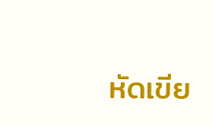หัดเขีย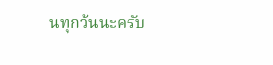นทุกว้นนะครับ